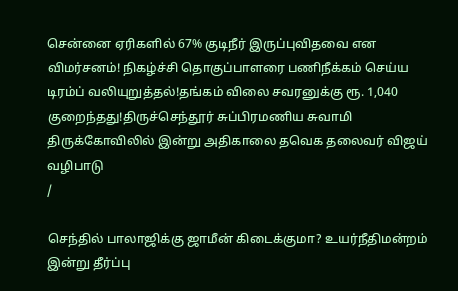சென்னை ஏரிகளில் 67% குடிநீர் இருப்புவிதவை என விமர்சனம்! நிகழ்ச்சி தொகுப்பாளரை பணிநீக்கம் செய்ய டிரம்ப் வலியுறுத்தல்!தங்கம் விலை சவரனுக்கு ரூ. 1,040 குறைந்தது!திருச்செந்தூர் சுப்பிரமணிய சுவாமி திருக்கோவிலில் இன்று அதிகாலை தவெக தலைவர் விஜய் வழிபாடு
/

செந்தில் பாலாஜிக்கு ஜாமீன் கிடைக்குமா? உயர்நீதிமன்றம் இன்று தீர்ப்பு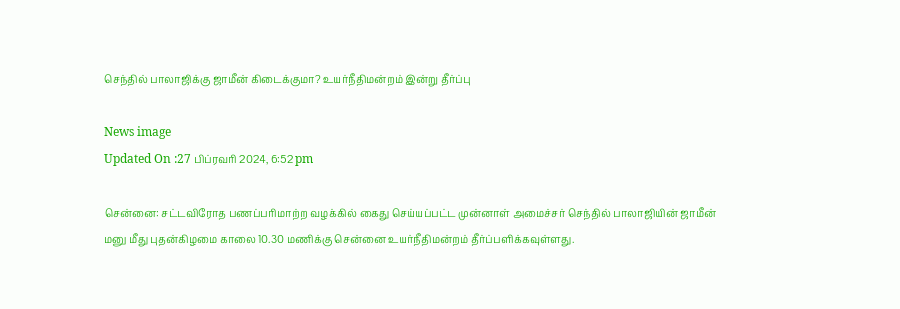செந்தில் பாலாஜிக்கு ஜாமீன் கிடைக்குமா? உயர்நீதிமன்றம் இன்று தீர்ப்பு

News image
Updated On :27 பிப்ரவரி 2024, 6:52 pm

சென்னை: சட்டவிரோத பணப்பரிமாற்ற வழக்கில் கைது செய்யப்பட்ட முன்னாள் அமைச்சர் செந்தில் பாலாஜியின் ஜாமீன் மனு மீது புதன்கிழமை காலை 10.30 மணிக்கு சென்னை உயர்நீதிமன்றம் தீர்ப்பளிக்கவுள்ளது.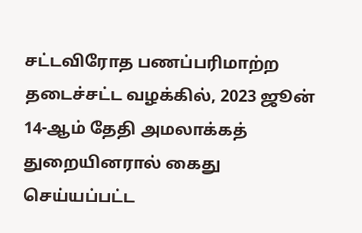சட்டவிரோத பணப்பரிமாற்ற தடைச்சட்ட வழக்கில், 2023 ஜூன் 14-ஆம் தேதி அமலாக்கத் துறையினரால் கைது செய்யப்பட்ட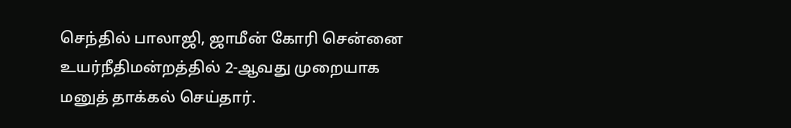செந்தில் பாலாஜி, ஜாமீன் கோரி சென்னை உயர்நீதிமன்றத்தில் 2-ஆவது முறையாக மனுத் தாக்கல் செய்தார்.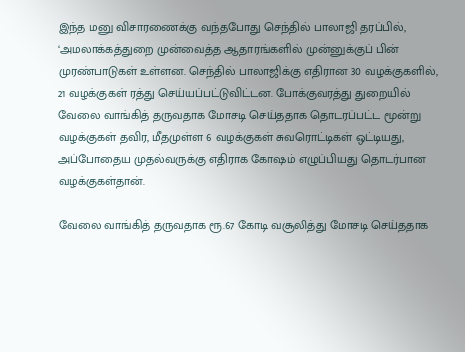இந்த மனு விசாரணைக்கு வந்தபோது செந்தில் பாலாஜி தரப்பில், ‘அமலாக்கத்துறை முன்வைத்த ஆதாரங்களில் முன்னுக்குப் பின் முரண்பாடுகள் உள்ளன. செந்தில் பாலாஜிக்கு எதிரான 30 வழக்குகளில், 21 வழக்குகள் ரத்து செய்யப்பட்டுவிட்டன. போக்குவரத்து துறையில் வேலை வாங்கித் தருவதாக மோசடி செய்ததாக தொடரப்பட்ட மூன்று வழக்குகள் தவிர, மீதமுள்ள 6 வழக்குகள் சுவரொட்டிகள் ஒட்டியது, அப்போதைய முதல்வருக்கு எதிராக கோஷம் எழுப்பியது தொடர்பான வழக்குகள்தான்.

வேலை வாங்கித் தருவதாக ரூ.67 கோடி வசூலித்து மோசடி செய்ததாக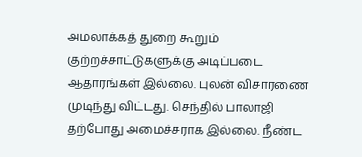அமலாக்கத் துறை கூறும் குற்றச்சாட்டுகளுக்கு அடிப்படை ஆதாரங்கள் இல்லை. புலன் விசாரணை முடிந்து விட்டது. செந்தில் பாலாஜி தற்போது அமைச்சராக இல்லை. நீண்ட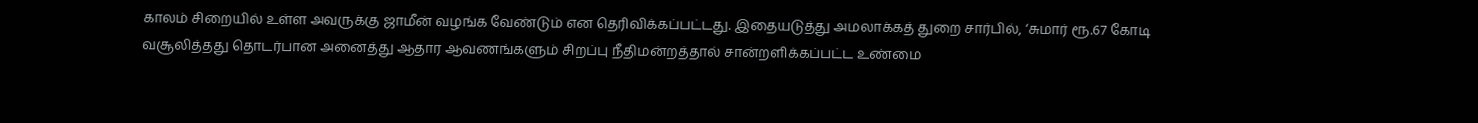காலம் சிறையில் உள்ள அவருக்கு ஜாமீன் வழங்க வேண்டும் என தெரிவிக்கப்பட்டது. இதையடுத்து அமலாக்கத் துறை சார்பில், ‘சுமார் ரூ.67 கோடி வசூலித்தது தொடர்பான அனைத்து ஆதார ஆவணங்களும் சிறப்பு நீதிமன்றத்தால் சான்றளிக்கப்பட்ட உண்மை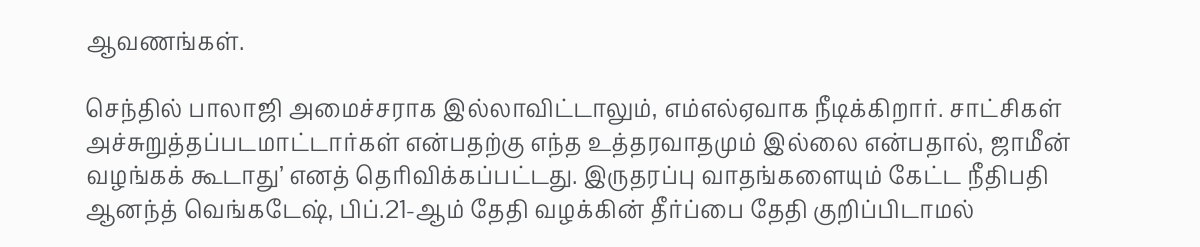ஆவணங்கள்.

செந்தில் பாலாஜி அமைச்சராக இல்லாவிட்டாலும், எம்எல்ஏவாக நீடிக்கிறார். சாட்சிகள் அச்சுறுத்தப்படமாட்டார்கள் என்பதற்கு எந்த உத்தரவாதமும் இல்லை என்பதால், ஜாமீன் வழங்கக் கூடாது’ எனத் தெரிவிக்கப்பட்டது. இருதரப்பு வாதங்களையும் கேட்ட நீதிபதி ஆனந்த் வெங்கடேஷ், பிப்.21-ஆம் தேதி வழக்கின் தீர்ப்பை தேதி குறிப்பிடாமல்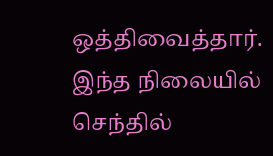ஒத்திவைத்தார். இந்த நிலையில் செந்தில்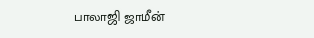பாலாஜி ஜாமீன்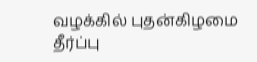வழக்கில் புதன்கிழமை தீர்ப்பு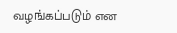வழங்கப்படும் என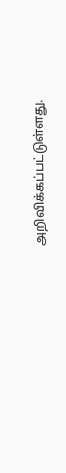அறிவிக்கப்பட்டுள்ளது.